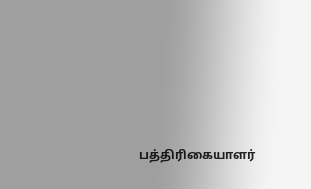பத்திரிகையாளர்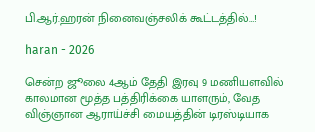பி.ஆர்.ஹரன் நினைவஞ்சலிக் கூட்டத்தில்…!

haran - 2026

சென்ற ஜூலை 4ஆம் தேதி இரவு 9 மணியளவில் காலமான மூத்த பத்திரிக்கை யாளரும், வேத விஞ்ஞான ஆராய்ச்சி மையத்தின் டிரஸ்டியாக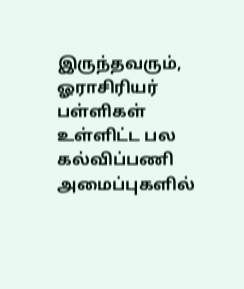இருந்தவரும், ஓராசிரியர் பள்ளிகள் உள்ளிட்ட பல கல்விப்பணி அமைப்புகளில்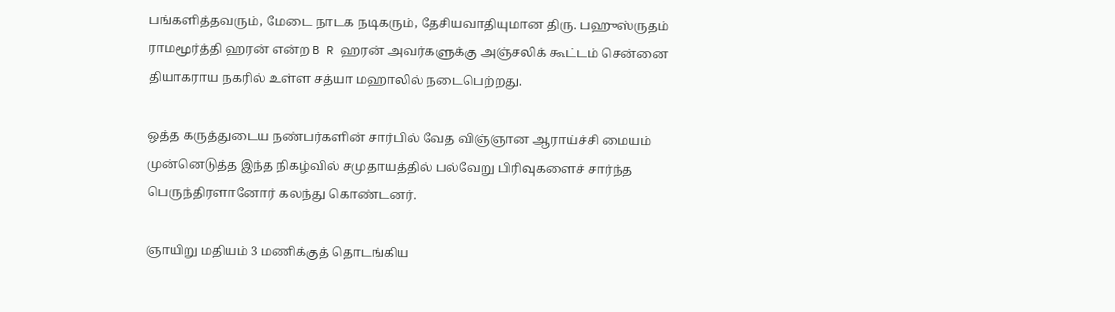பங்களித்தவரும், மேடை நாடக நடிகரும், தேசியவாதியுமான திரு. பஹுஸ்ருதம் ராமமூர்த்தி ஹரன் என்ற B R ஹரன் அவர்களுக்கு அஞ்சலிக் கூட்டம் சென்னை தியாகராய நகரில் உள்ள சத்யா மஹாலில் நடைபெற்றது.

ஒத்த கருத்துடைய நண்பர்களின் சார்பில் வேத விஞ்ஞான ஆராய்ச்சி மையம் முன்னெடுத்த இந்த நிகழ்வில் சமுதாயத்தில் பல்வேறு பிரிவுகளைச் சார்ந்த பெருந்திரளானோர் கலந்து கொண்டனர்.

ஞாயிறு மதியம் 3 மணிக்குத் தொடங்கிய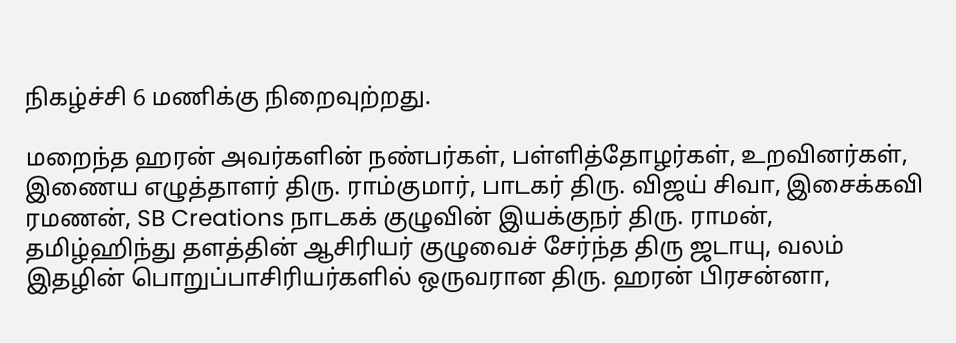நிகழ்ச்சி 6 மணிக்கு நிறைவுற்றது.

மறைந்த ஹரன் அவர்களின் நண்பர்கள், பள்ளித்தோழர்கள், உறவினர்கள், இணைய எழுத்தாளர் திரு. ராம்குமார், பாடகர் திரு. விஜய் சிவா, இசைக்கவி ரமணன், SB Creations நாடகக் குழுவின் இயக்குநர் திரு. ராமன், தமிழ்ஹிந்து தளத்தின் ஆசிரியர் குழுவைச் சேர்ந்த திரு ஜடாயு, வலம் இதழின் பொறுப்பாசிரியர்களில் ஒருவரான திரு. ஹரன் பிரசன்னா,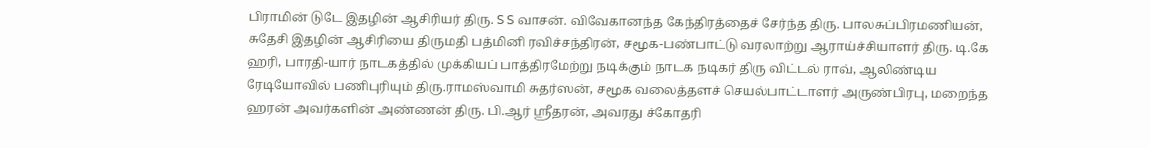பிராமின் டுடே இதழின் ஆசிரியர் திரு. S S வாசன். விவேகானந்த கேந்திரத்தைச் சேர்ந்த திரு. பாலசுப்பிரமணியன், சுதேசி இதழின் ஆசிரியை திருமதி பத்மினி ரவிச்சந்திரன், சமூக-பண்பாட்டு வரலாற்று ஆராய்ச்சியாளர் திரு. டி.கே ஹரி, பாரதி-யார் நாடகத்தில் முக்கியப் பாத்திரமேற்று நடிக்கும் நாடக நடிகர் திரு விட்டல் ராவ், ஆலிண்டிய ரேடியோவில் பணிபுரியும் திரு.ராமஸ்வாமி சுதர்ஸன், சமூக வலைத்தளச் செயல்பாட்டாளர் அருண்பிரபு, மறைந்த ஹரன் அவர்களின் அண்ணன் திரு. பி.ஆர் ஸ்ரீதரன், அவரது ச்கோதரி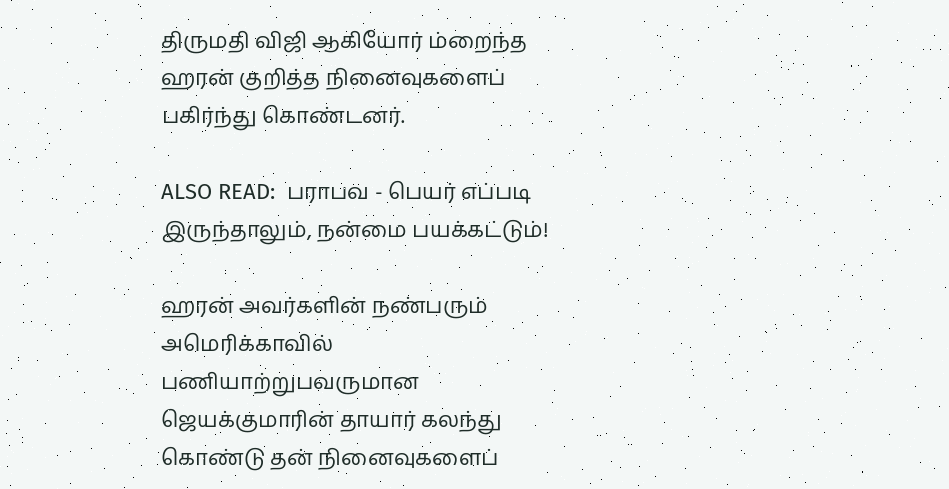திருமதி விஜி ஆகியோர் ம்றைந்த ஹரன் குறித்த நினைவுகளைப் பகிர்ந்து கொண்டனர்.

ALSO READ:  பராபவ - பெயர் எப்படி இருந்தாலும், நன்மை பயக்கட்டும்!

ஹரன் அவர்களின் நண்பரும் அமெரிக்காவில் பணியாற்றுபவருமான ஜெயக்குமாரின் தாயார் கலந்து கொண்டு தன் நினைவுகளைப்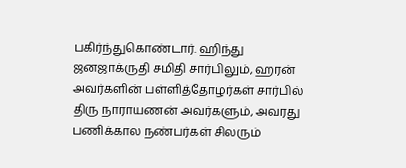பகிர்ந்துகொண்டார். ஹிந்து ஜனஜாக்ருதி சமிதி சார்பிலும், ஹரன் அவர்களின் பள்ளித்தோழர்கள் சார்பில் திரு நாராயணன் அவர்களும், அவரது பணிக்கால நண்பர்கள் சிலரும்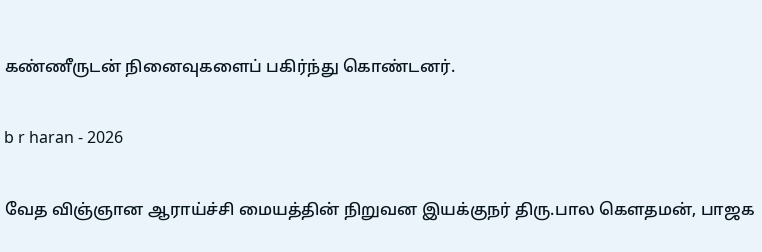கண்ணீருடன் நினைவுகளைப் பகிர்ந்து கொண்டனர்.

b r haran - 2026

வேத விஞ்ஞான ஆராய்ச்சி மையத்தின் நிறுவன இயக்குநர் திரு.பால கௌதமன், பாஜக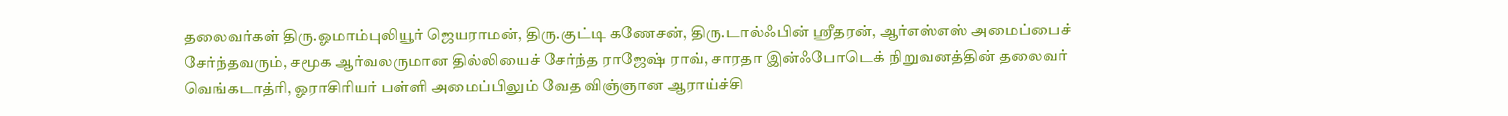தலைவர்கள் திரு.ஓமாம்புலியூர் ஜெயராமன், திரு.குட்டி கணேசன், திரு.டால்ஃபின் ஸ்ரீதரன், ஆர்எஸ்எஸ் அமைப்பைச் சேர்ந்தவரும், சமூக ஆர்வலருமான தில்லியைச் சேர்ந்த ராஜேஷ் ராவ், சாரதா இன்ஃபோடெக் நிறுவனத்தின் தலைவர் வெங்கடாத்ரி, ஓராசிரியர் பள்ளி அமைப்பிலும் வேத விஞ்ஞான ஆராய்ச்சி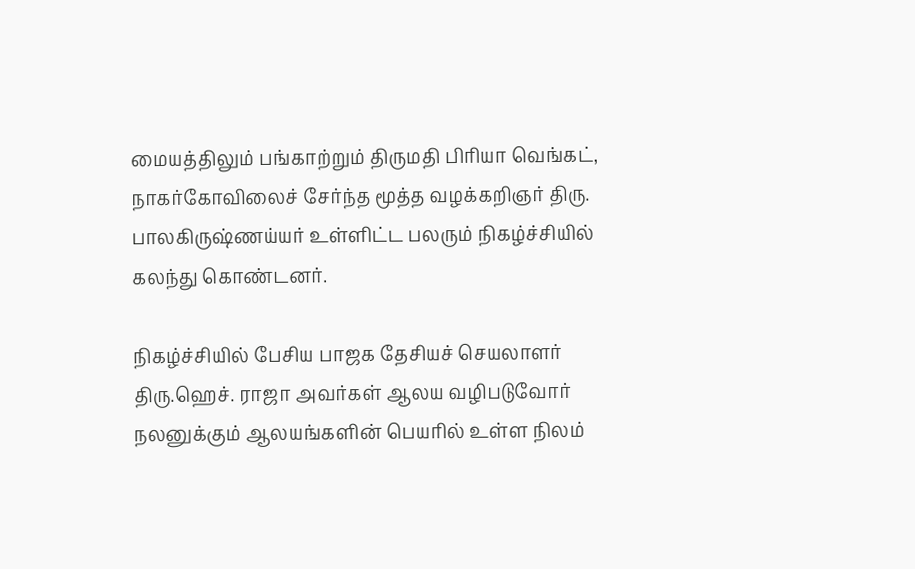மையத்திலும் பங்காற்றும் திருமதி பிரியா வெங்கட், நாகர்கோவிலைச் சேர்ந்த மூத்த வழக்கறிஞர் திரு. பாலகிருஷ்ணய்யர் உள்ளிட்ட பலரும் நிகழ்ச்சியில் கலந்து கொண்டனர்.

நிகழ்ச்சியில் பேசிய பாஜக தேசியச் செயலாளர் திரு.ஹெச். ராஜா அவர்கள் ஆலய வழிபடுவோர் நலனுக்கும் ஆலயங்களின் பெயரில் உள்ள நிலம்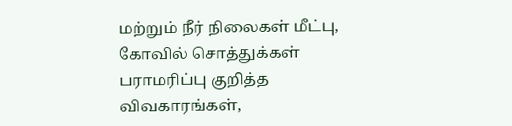மற்றும் நீர் நிலைகள் மீட்பு, கோவில் சொத்துக்கள் பராமரிப்பு குறித்த விவகாரங்கள்,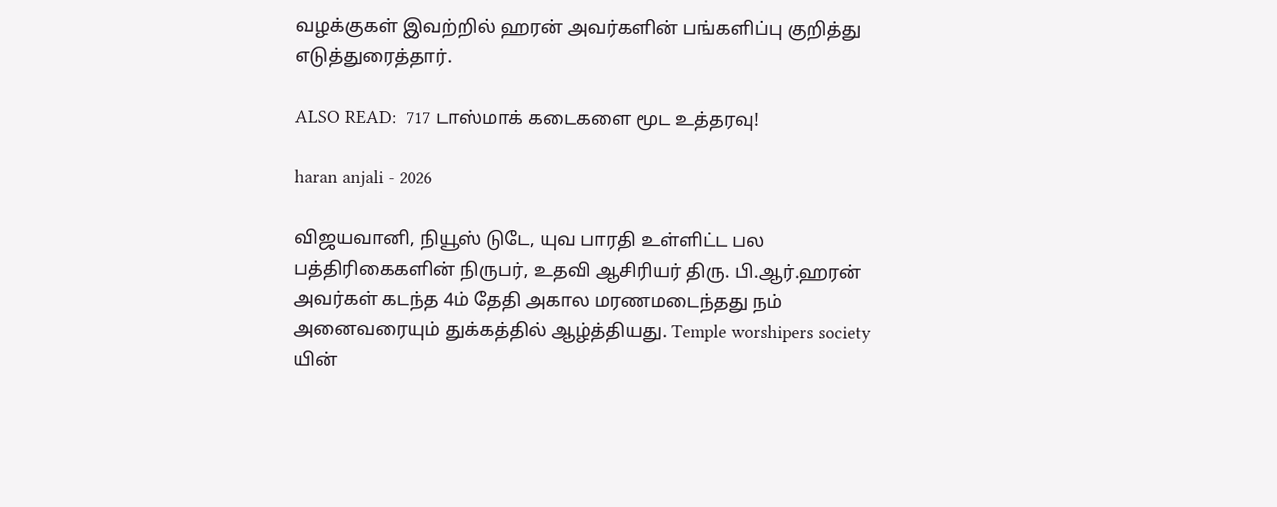வழக்குகள் இவற்றில் ஹரன் அவர்களின் பங்களிப்பு குறித்து எடுத்துரைத்தார்.

ALSO READ:  717 டாஸ்மாக் கடைகளை மூட உத்தரவு!

haran anjali - 2026

விஜயவானி, நியூஸ் டுடே, யுவ பாரதி உள்ளிட்ட பல பத்திரிகைகளின் நிருபர், உதவி ஆசிரியர் திரு. பி.ஆர்.ஹரன் அவர்கள் கடந்த 4ம் தேதி அகால மரணமடைந்தது நம் அனைவரையும் துக்கத்தில் ஆழ்த்தியது. Temple worshipers society யின்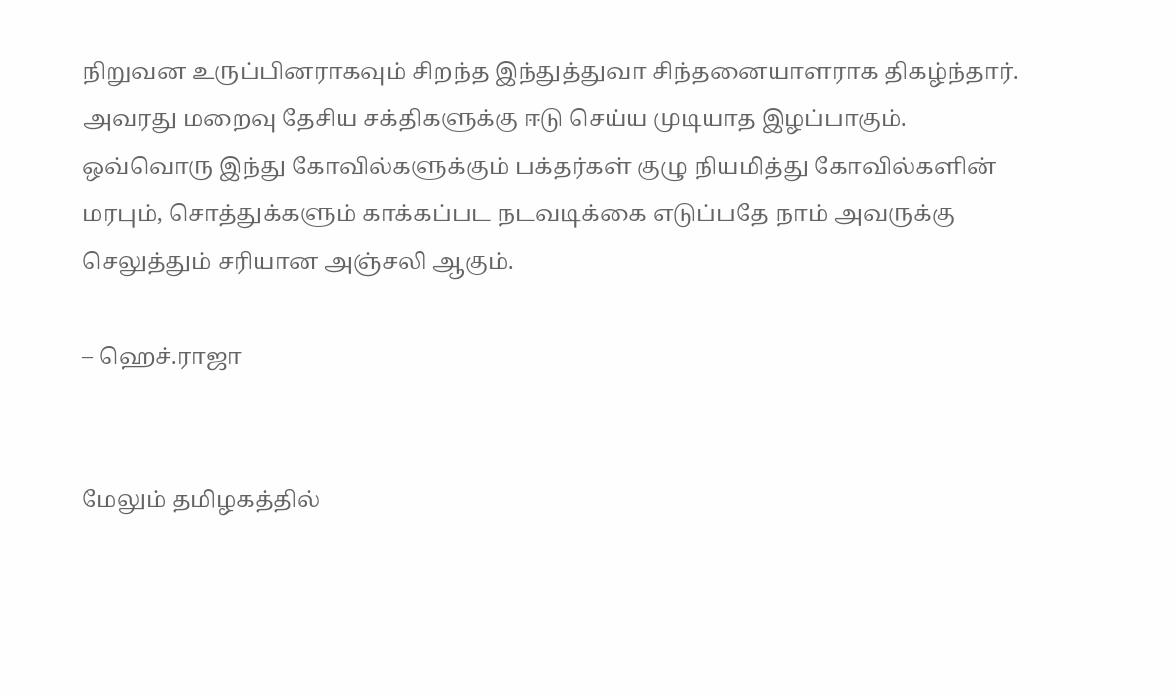நிறுவன உருப்பினராகவும் சிறந்த இந்துத்துவா சிந்தனையாளராக திகழ்ந்தார். அவரது மறைவு தேசிய சக்திகளுக்கு ஈடு செய்ய முடியாத இழப்பாகும். ஒவ்வொரு இந்து கோவில்களுக்கும் பக்தர்கள் குழு நியமித்து கோவில்களின் மரபும், சொத்துக்களும் காக்கப்பட நடவடிக்கை எடுப்பதே நாம் அவருக்கு செலுத்தும் சரியான அஞ்சலி ஆகும்.

– ஹெச்.ராஜா


மேலும் தமிழகத்தில்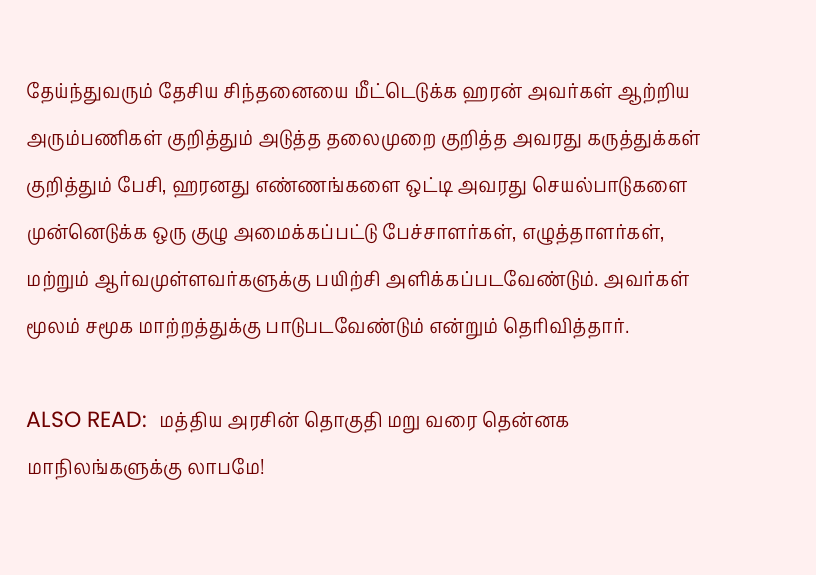தேய்ந்துவரும் தேசிய சிந்தனையை மீட்டெடுக்க ஹரன் அவர்கள் ஆற்றிய அரும்பணிகள் குறித்தும் அடுத்த தலைமுறை குறித்த அவரது கருத்துக்கள் குறித்தும் பேசி, ஹரனது எண்ணங்களை ஒட்டி அவரது செயல்பாடுகளை முன்னெடுக்க ஒரு குழு அமைக்கப்பட்டு பேச்சாளர்கள், எழுத்தாளர்கள், மற்றும் ஆர்வமுள்ளவர்களுக்கு பயிற்சி அளிக்கப்படவேண்டும். அவர்கள் மூலம் சமூக மாற்றத்துக்கு பாடுபடவேண்டும் என்றும் தெரிவித்தார்.

ALSO READ:  மத்திய அரசின் தொகுதி மறு வரை தென்னக மாநிலங்களுக்கு லாபமே!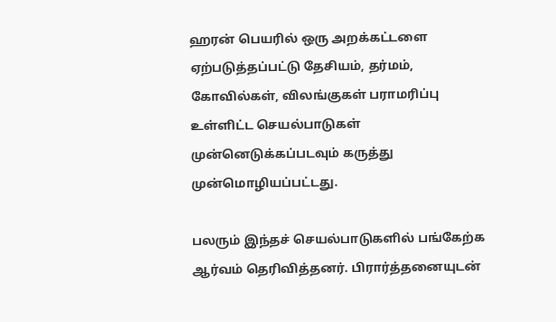ஹரன் பெயரில் ஒரு அறக்கட்டளை ஏற்படுத்தப்பட்டு தேசியம், தர்மம், கோவில்கள், விலங்குகள் பராமரிப்பு உள்ளிட்ட செயல்பாடுகள் முன்னெடுக்கப்படவும் கருத்து முன்மொழியப்பட்டது.

பலரும் இந்தச் செயல்பாடுகளில் பங்கேற்க ஆர்வம் தெரிவித்தனர். பிரார்த்தனையுடன்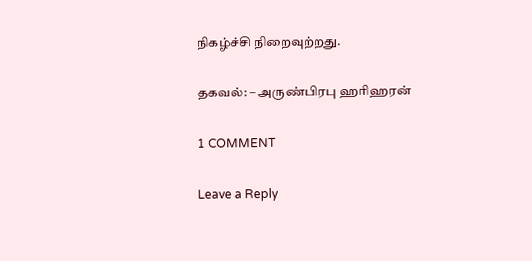நிகழ்ச்சி நிறைவுற்றது.

தகவல்: – அருண்பிரபு ஹரிஹரன்

1 COMMENT

Leave a Reply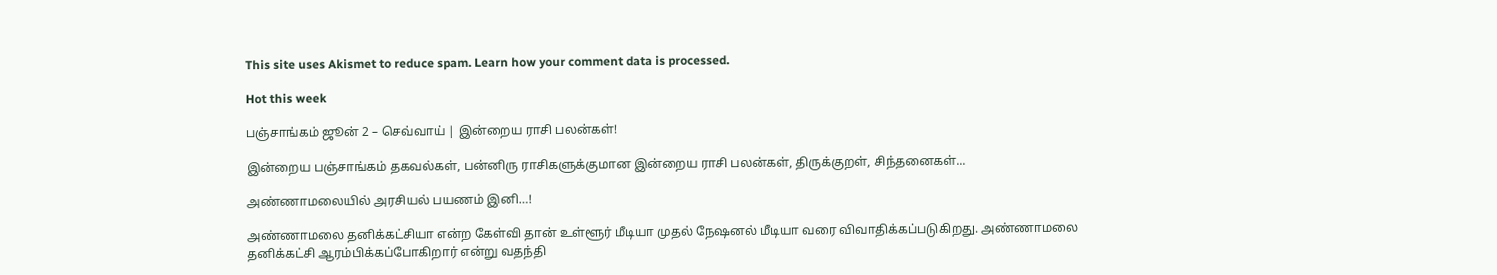This site uses Akismet to reduce spam. Learn how your comment data is processed.

Hot this week

பஞ்சாங்கம் ஜூன் 2 – செவ்வாய் | இன்றைய ராசி பலன்கள்!

இன்றைய பஞ்சாங்கம் தகவல்கள், பன்னிரு ராசிகளுக்குமான இன்றைய ராசி பலன்கள், திருக்குறள், சிந்தனைகள்...

அண்ணாமலையில் அரசியல் பயணம் இனி…!

அண்ணாமலை தனிக்கட்சியா என்ற கேள்வி தான் உள்ளூர் மீடியா முதல் நேஷனல் மீடியா வரை விவாதிக்கப்படுகிறது. அண்ணாமலை தனிக்கட்சி ஆரம்பிக்கப்போகிறார் என்று வதந்தி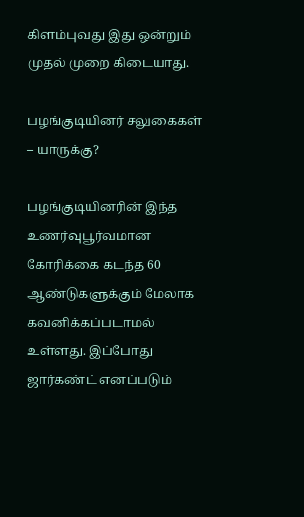கிளம்புவது இது ஒன்றும் முதல் முறை கிடையாது.

பழங்குடியினர் சலுகைகள் – யாருக்கு?

பழங்குடியினரின் இந்த உணர்வுபூர்வமான கோரிக்கை கடந்த 60 ஆண்டுகளுக்கும் மேலாக கவனிக்கப்படாமல் உள்ளது. இப்போது ஜார்கண்ட் எனப்படும்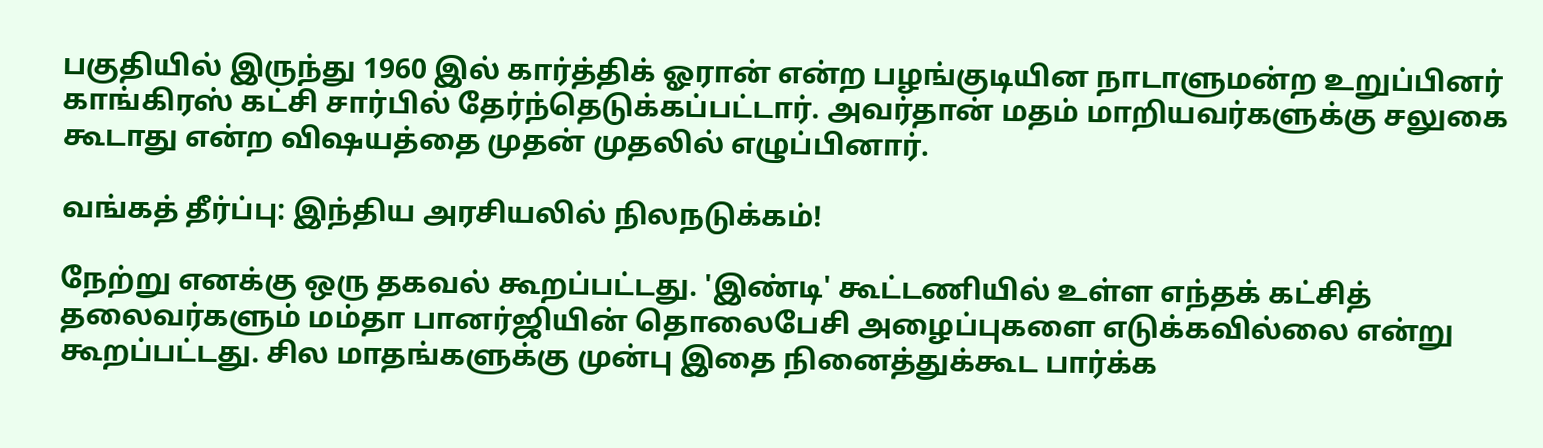பகுதியில் இருந்து 1960 இல் கார்த்திக் ஓரான் என்ற பழங்குடியின நாடாளுமன்ற உறுப்பினர் காங்கிரஸ் கட்சி சார்பில் தேர்ந்தெடுக்கப்பட்டார். அவர்தான் மதம் மாறியவர்களுக்கு சலுகை கூடாது என்ற விஷயத்தை முதன் முதலில் எழுப்பினார்.

வங்கத் தீர்ப்பு: இந்திய அரசியலில் நிலநடுக்கம்!

நேற்று எனக்கு ஒரு தகவல் கூறப்பட்டது. 'இண்டி' கூட்டணியில் உள்ள எந்தக் கட்சித் தலைவர்களும் மம்தா பானர்ஜியின் தொலைபேசி அழைப்புகளை எடுக்கவில்லை என்று கூறப்பட்டது. சில மாதங்களுக்கு முன்பு இதை நினைத்துக்கூட பார்க்க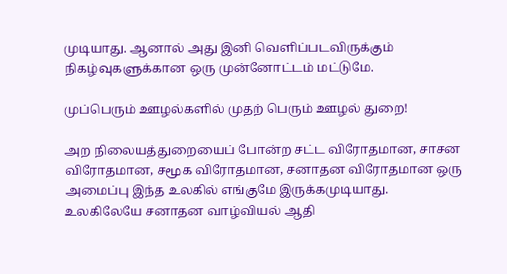முடியாது. ஆனால் அது இனி வெளிப்படவிருக்கும் நிகழ்வுகளுக்கான ஒரு முன்னோட்டம் மட்டுமே.

முப்பெரும் ஊழல்களில் முதற் பெரும் ஊழல் துறை!

அற நிலையத்துறையைப் போன்ற சட்ட விரோதமான, சாசன விரோதமான, சமூக விரோதமான, சனாதன விரோதமான ஒரு அமைப்பு இந்த உலகில் எங்குமே இருக்கமுடியாது. உலகிலேயே சனாதன வாழ்வியல் ஆதி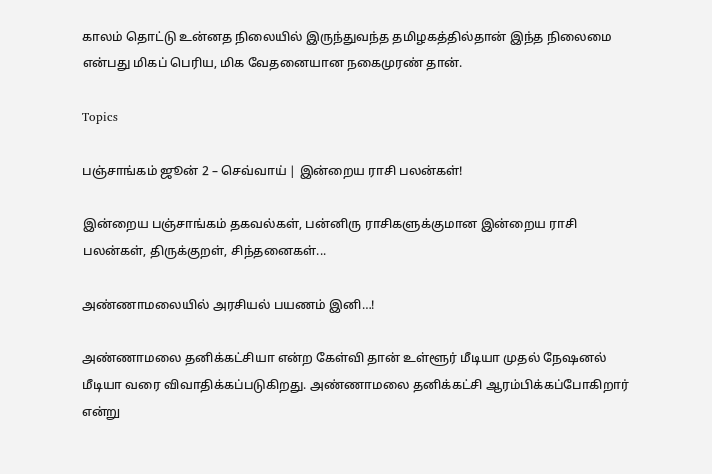காலம் தொட்டு உன்னத நிலையில் இருந்துவந்த தமிழகத்தில்தான் இந்த நிலைமை என்பது மிகப் பெரிய, மிக வேதனையான நகைமுரண் தான்.

Topics

பஞ்சாங்கம் ஜூன் 2 – செவ்வாய் | இன்றைய ராசி பலன்கள்!

இன்றைய பஞ்சாங்கம் தகவல்கள், பன்னிரு ராசிகளுக்குமான இன்றைய ராசி பலன்கள், திருக்குறள், சிந்தனைகள்...

அண்ணாமலையில் அரசியல் பயணம் இனி…!

அண்ணாமலை தனிக்கட்சியா என்ற கேள்வி தான் உள்ளூர் மீடியா முதல் நேஷனல் மீடியா வரை விவாதிக்கப்படுகிறது. அண்ணாமலை தனிக்கட்சி ஆரம்பிக்கப்போகிறார் என்று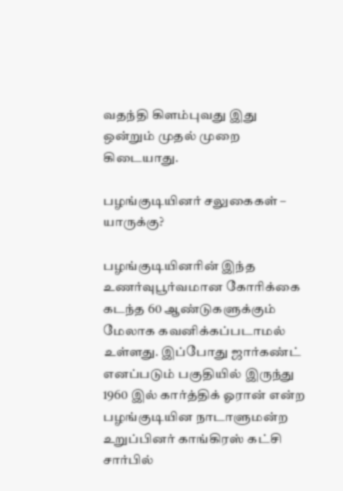வதந்தி கிளம்புவது இது ஒன்றும் முதல் முறை கிடையாது.

பழங்குடியினர் சலுகைகள் – யாருக்கு?

பழங்குடியினரின் இந்த உணர்வுபூர்வமான கோரிக்கை கடந்த 60 ஆண்டுகளுக்கும் மேலாக கவனிக்கப்படாமல் உள்ளது. இப்போது ஜார்கண்ட் எனப்படும் பகுதியில் இருந்து 1960 இல் கார்த்திக் ஓரான் என்ற பழங்குடியின நாடாளுமன்ற உறுப்பினர் காங்கிரஸ் கட்சி சார்பில்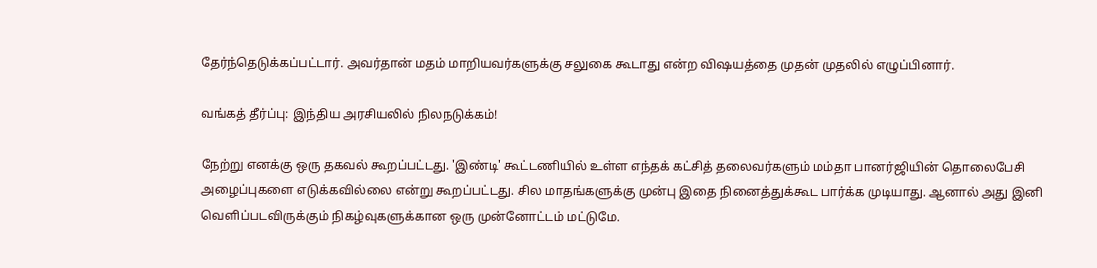தேர்ந்தெடுக்கப்பட்டார். அவர்தான் மதம் மாறியவர்களுக்கு சலுகை கூடாது என்ற விஷயத்தை முதன் முதலில் எழுப்பினார்.

வங்கத் தீர்ப்பு: இந்திய அரசியலில் நிலநடுக்கம்!

நேற்று எனக்கு ஒரு தகவல் கூறப்பட்டது. 'இண்டி' கூட்டணியில் உள்ள எந்தக் கட்சித் தலைவர்களும் மம்தா பானர்ஜியின் தொலைபேசி அழைப்புகளை எடுக்கவில்லை என்று கூறப்பட்டது. சில மாதங்களுக்கு முன்பு இதை நினைத்துக்கூட பார்க்க முடியாது. ஆனால் அது இனி வெளிப்படவிருக்கும் நிகழ்வுகளுக்கான ஒரு முன்னோட்டம் மட்டுமே.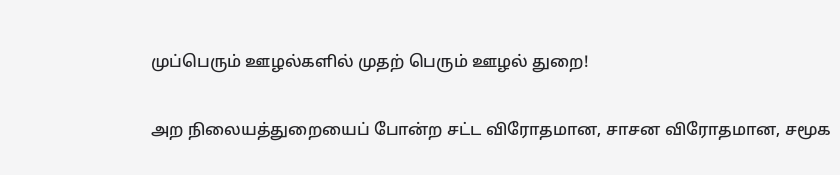முப்பெரும் ஊழல்களில் முதற் பெரும் ஊழல் துறை!

அற நிலையத்துறையைப் போன்ற சட்ட விரோதமான, சாசன விரோதமான, சமூக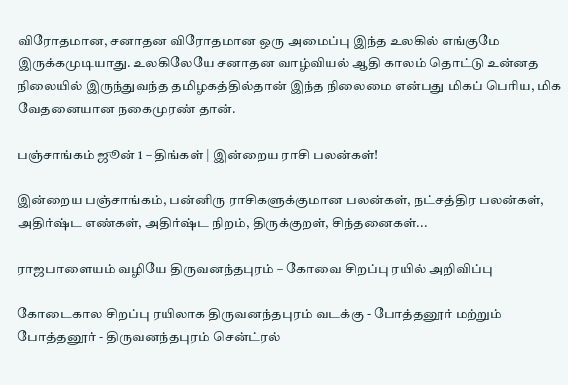விரோதமான, சனாதன விரோதமான ஒரு அமைப்பு இந்த உலகில் எங்குமே இருக்கமுடியாது. உலகிலேயே சனாதன வாழ்வியல் ஆதி காலம் தொட்டு உன்னத நிலையில் இருந்துவந்த தமிழகத்தில்தான் இந்த நிலைமை என்பது மிகப் பெரிய, மிக வேதனையான நகைமுரண் தான்.

பஞ்சாங்கம் ஜூன் 1 – திங்கள் | இன்றைய ராசி பலன்கள்!

இன்றைய பஞ்சாங்கம், பன்னிரு ராசிகளுக்குமான பலன்கள், நட்சத்திர பலன்கள், அதிர்ஷ்ட எண்கள், அதிர்ஷ்ட நிறம், திருக்குறள், சிந்தனைகள்...

ராஜபாளையம் வழியே திருவனந்தபுரம் – கோவை சிறப்பு ரயில் அறிவிப்பு

கோடைகால சிறப்பு ரயிலாக திருவனந்தபுரம் வடக்கு - போத்தனூர் மற்றும் போத்தனூர் - திருவனந்தபுரம் சென்ட்ரல்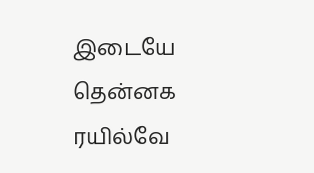இடையே தென்னக ரயில்வே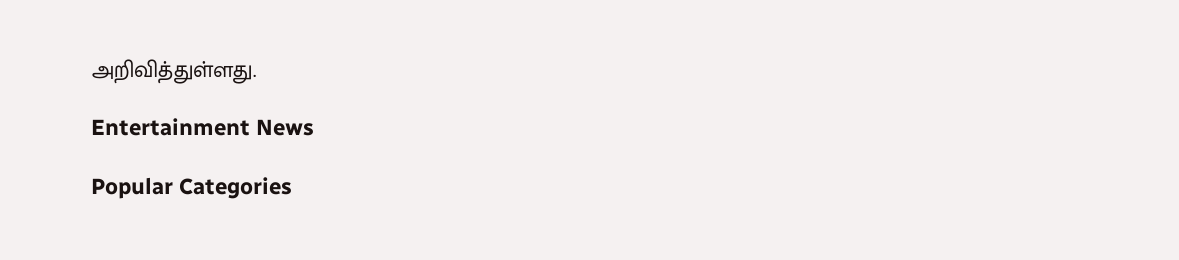அறிவித்துள்ளது.

Entertainment News

Popular Categories